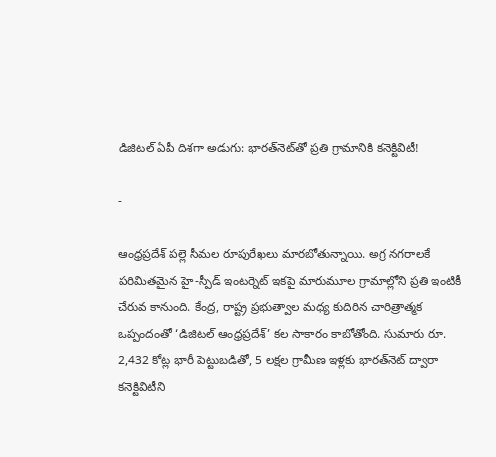డిజిటల్ ఏపీ దిశగా అడుగు: భారత్‌నెట్‌తో ప్రతి గ్రామానికి కనెక్టివిటీ!

-

ఆంధ్రప్రదేశ్ పల్లె సీమల రూపురేఖలు మారబోతున్నాయి. అగ్ర నగరాలకే పరిమితమైన హై-స్పీడ్ ఇంటర్నెట్ ఇకపై మారుమూల గ్రామాల్లోని ప్రతి ఇంటికీ చేరువ కానుంది. కేంద్ర, రాష్ట్ర ప్రభుత్వాల మధ్య కుదిరిన చారిత్రాత్మక ఒప్పందంతో ‘డిజిటల్ ఆంధ్రప్రదేశ్’ కల సాకారం కాబోతోంది. సుమారు రూ. 2,432 కోట్ల భారీ పెట్టుబడితో, 5 లక్షల గ్రామీణ ఇళ్లకు భారత్‌నెట్ ద్వారా కనెక్టివిటీని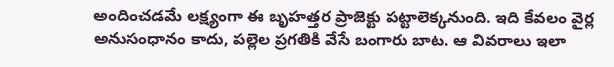అందించడమే లక్ష్యంగా ఈ బృహత్తర ప్రాజెక్టు పట్టాలెక్కనుంది. ఇది కేవలం వైర్ల అనుసంధానం కాదు, పల్లెల ప్రగతికి వేసే బంగారు బాట. ఆ వివరాలు ఇలా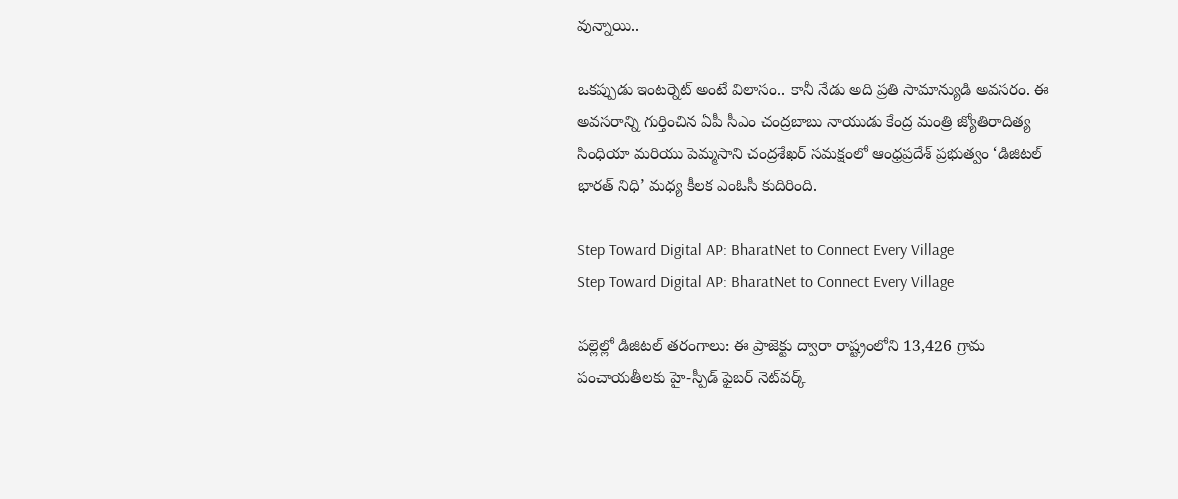వున్నాయి..

ఒకప్పుడు ఇంటర్నెట్ అంటే విలాసం.. కానీ నేడు అది ప్రతి సామాన్యుడి అవసరం. ఈ అవసరాన్ని గుర్తించిన ఏపీ సీఎం చంద్రబాబు నాయుడు కేంద్ర మంత్రి జ్యోతిరాదిత్య సింధియా మరియు పెమ్మసాని చంద్రశేఖర్ సమక్షంలో ఆంధ్రప్రదేశ్ ప్రభుత్వం ‘డిజిటల్ భారత్ నిధి’ మధ్య కీలక ఎంఓసీ కుదిరింది.

Step Toward Digital AP: BharatNet to Connect Every Village
Step Toward Digital AP: BharatNet to Connect Every Village

పల్లెల్లో డిజిటల్ తరంగాలు: ఈ ప్రాజెక్టు ద్వారా రాష్ట్రంలోని 13,426 గ్రామ పంచాయతీలకు హై-స్పీడ్ ఫైబర్ నెట్‌వర్క్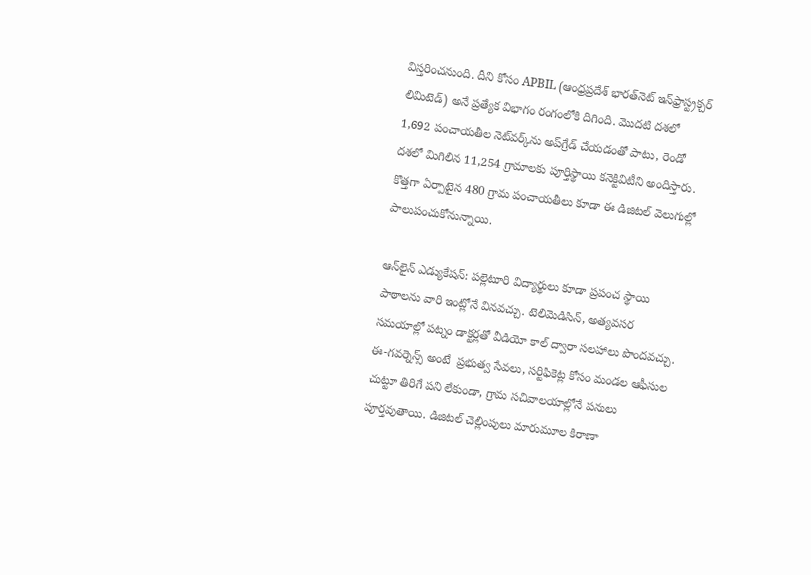విస్తరించనుంది. దీని కోసం APBIL (ఆంధ్రప్రదేశ్ భారత్‌నెట్ ఇన్‌ఫ్రాస్ట్రక్చర్ లిమిటెడ్) అనే ప్రత్యేక విభాగం రంగంలోకి దిగింది. మొదటి దశలో 1,692 పంచాయతీల నెట్‌వర్క్‌ను అప్‌గ్రేడ్ చేయడంతో పాటు, రెండో దశలో మిగిలిన 11,254 గ్రామాలకు పూర్తిస్థాయి కనెక్టివిటీని అందిస్తారు. కొత్తగా ఏర్పాటైన 480 గ్రామ పంచాయతీలు కూడా ఈ డిజిటల్ వెలుగుల్లో పాలుపంచుకోనున్నాయి.

ఆన్‌లైన్ ఎడ్యుకేషన్: పల్లెటూరి విద్యార్థులు కూడా ప్రపంచ స్థాయి పాఠాలను వారి ఇంట్లోనే వినవచ్చు. టెలిమెడిసిన్, అత్యవసర సమయాల్లో పట్నం డాక్టర్లతో వీడియో కాల్ ద్వారా సలహాలు పొందవచ్చు. ఈ-గవర్నెన్స్ అంటే  ప్రభుత్వ సేవలు, సర్టిఫికెట్ల కోసం మండల ఆఫీసుల చుట్టూ తిరిగే పని లేకుండా, గ్రామ సచివాలయాల్లోనే పనులు పూర్తవుతాయి. డిజిటల్ చెల్లింపులు మారుమూల కిరాణా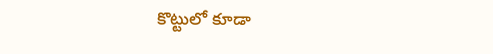కొట్టులో కూడా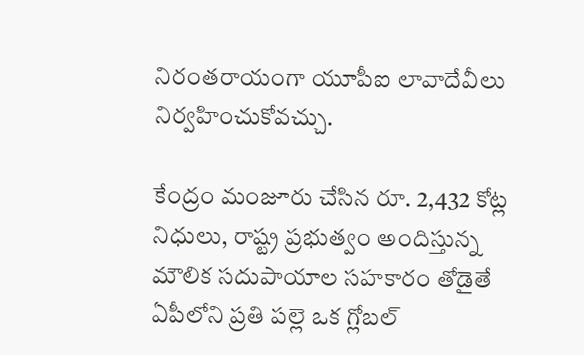నిరంతరాయంగా యూపీఐ లావాదేవీలు నిర్వహించుకోవచ్చు.

కేంద్రం మంజూరు చేసిన రూ. 2,432 కోట్ల నిధులు, రాష్ట్ర ప్రభుత్వం అందిస్తున్న మౌలిక సదుపాయాల సహకారం తోడైతే ఏపీలోని ప్రతి పల్లె ఒక గ్లోబల్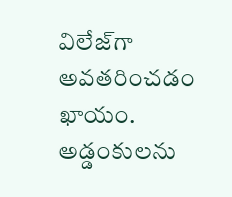విలేజ్‌గా అవతరించడం ఖాయం. అడ్డంకులను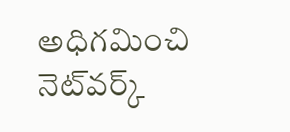అధిగమించి నెట్‌వర్క్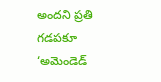అందని ప్రతి గడపకూ ‘అమెండెడ్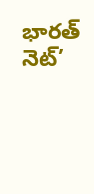భారత్ నెట్’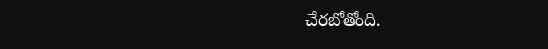చేరబోతోంది.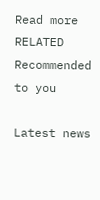Read more RELATED
Recommended to you

Latest news